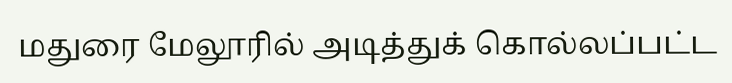மதுரை மேலூரில் அடித்துக் கொல்லப்பட்ட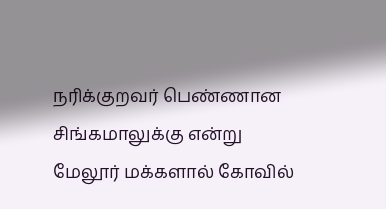நரிக்குறவர் பெண்ணான சிங்கமாலுக்கு என்று மேலூர் மக்களால் கோவில்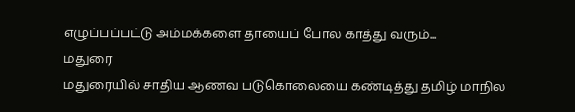எழுப்பப்பட்டு அம்மக்களை தாயைப் போல காத்து வரும்...
மதுரை
மதுரையில் சாதிய ஆணவ படுகொலையை கண்டித்து தமிழ் மாநில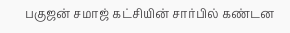பகுஜன் சமாஜ் கட்சியின் சார்பில் கண்டன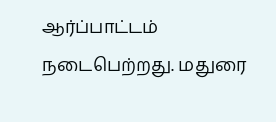ஆர்ப்பாட்டம் நடைபெற்றது. மதுரை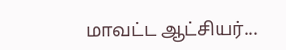மாவட்ட ஆட்சியர்...